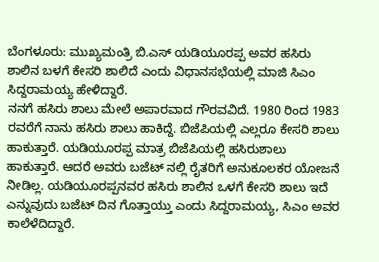ಬೆಂಗಳೂರು: ಮುಖ್ಯಮಂತ್ರಿ ಬಿ.ಎಸ್ ಯಡಿಯೂರಪ್ಪ ಅವರ ಹಸಿರು ಶಾಲಿನ ಬಳಗೆ ಕೇಸರಿ ಶಾಲಿದೆ ಎಂದು ವಿಧಾನಸಭೆಯಲ್ಲಿ ಮಾಜಿ ಸಿಎಂ ಸಿದ್ದರಾಮಯ್ಯ ಹೇಳಿದ್ದಾರೆ.
ನನಗೆ ಹಸಿರು ಶಾಲು ಮೇಲೆ ಅಪಾರವಾದ ಗೌರವವಿದೆ. 1980 ರಿಂದ 1983 ರವರೆಗೆ ನಾನು ಹಸಿರು ಶಾಲು ಹಾಕಿದ್ದೆ. ಬಿಜೆಪಿಯಲ್ಲಿ ಎಲ್ಲರೂ ಕೇಸರಿ ಶಾಲು ಹಾಕುತ್ತಾರೆ. ಯಡಿಯೂರಪ್ಪ ಮಾತ್ರ ಬಿಜೆಪಿಯಲ್ಲಿ ಹಸಿರುಶಾಲು ಹಾಕುತ್ತಾರೆ. ಆದರೆ ಅವರು ಬಜೆಟ್ ನಲ್ಲಿ ರೈತರಿಗೆ ಅನುಕೂಲಕರ ಯೋಜನೆ ನೀಡಿಲ್ಲ. ಯಡಿಯೂರಪ್ಪನವರ ಹಸಿರು ಶಾಲಿನ ಒಳಗೆ ಕೇಸರಿ ಶಾಲು ಇದೆ ಎನ್ನುವುದು ಬಜೆಟ್ ದಿನ ಗೊತ್ತಾಯ್ತು ಎಂದು ಸಿದ್ದರಾಮಯ್ಯ, ಸಿಎಂ ಅವರ ಕಾಲೆಳೆದಿದ್ದಾರೆ.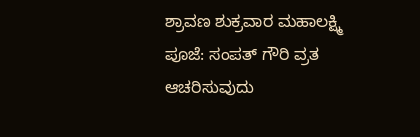ಶ್ರಾವಣ ಶುಕ್ರವಾರ ಮಹಾಲಕ್ಷ್ಮಿ ಪೂಜೆ: ಸಂಪತ್ ಗೌರಿ ವ್ರತ ಆಚರಿಸುವುದು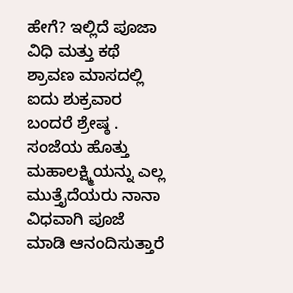ಹೇಗೆ? ಇಲ್ಲಿದೆ ಪೂಜಾ ವಿಧಿ ಮತ್ತು ಕಥೆ
ಶ್ರಾವಣ ಮಾಸದಲ್ಲಿ ಐದು ಶುಕ್ರವಾರ ಬಂದರೆ ಶ್ರೇಷ್ಠ . ಸಂಜೆಯ ಹೊತ್ತು ಮಹಾಲಕ್ಷ್ಮಿಯನ್ನು ಎಲ್ಲ ಮುತ್ತೈದೆಯರು ನಾನಾ ವಿಧವಾಗಿ ಪೂಜೆ ಮಾಡಿ ಆನಂದಿಸುತ್ತಾರೆ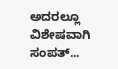ಅದರಲ್ಲೂ ವಿಶೇಷವಾಗಿ ಸಂಪತ್...